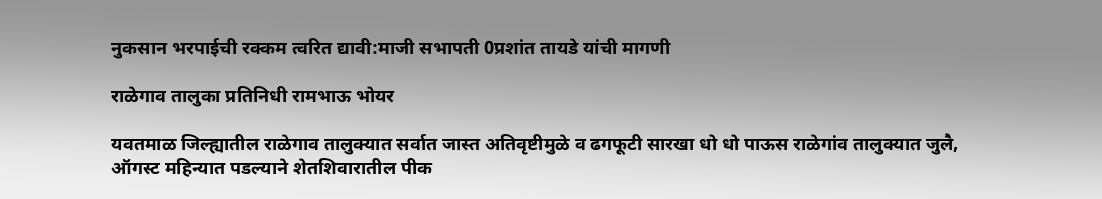नुकसान भरपाईची रक्कम त्वरित द्यावी:माजी सभापती 0प्रशांत तायडे यांची मागणी

राळेगाव तालुका प्रतिनिधी रामभाऊ भोयर

यवतमाळ जिल्ह्यातील राळेगाव तालुक्यात सर्वात जास्त अतिवृष्टीमुळे व ढगफूटी सारखा धो धो पाऊस राळेगांव तालुक्यात जुलै, ऑगस्ट महिन्यात पडल्याने शेतशिवारातील पीक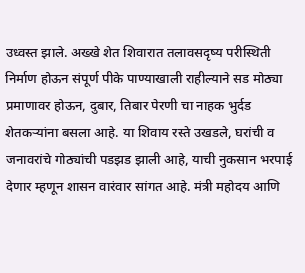उध्वस्त झाले. अख्खे शेत शिवारात तलावसदृष्य परीस्थिती निर्माण होऊन संपूर्ण पीके पाण्याखाली राहील्याने सड मोठ्या प्रमाणावर होऊन, दुबार, तिबार पेरणी चा नाहक भुर्दड शेतकऱ्यांना बसला आहे. या शिवाय रस्ते उखडले, घरांची व जनावरांचे गोठ्यांची पडझड झाली आहे, याची नुकसान भरपाई देणार म्हणून शासन वारंवार सांगत आहे. मंत्री महोदय आणि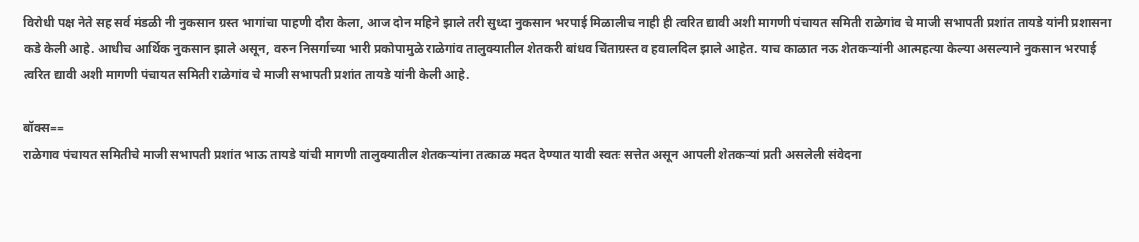विरोधी पक्ष नेते सह सर्व मंडळी नी नुकसान ग्रस्त भागांचा पाहणी दौरा केला, आज दोन महिने झाले तरी सुध्दा नुकसान भरपाई मिळालीच नाही ही त्वरित द्यावी अशी मागणी पंचायत समिती राळेगांव चे माजी सभापती प्रशांत तायडे यांनी प्रशासना कडे केली आहे. आधीच आर्थिक नुकसान झाले असून, वरुन निसर्गाच्या भारी प्रकोपामुळे राळेगांव तालुक्यातील शेतकरी बांधव चिंताग्रस्त व हवालदिल झाले आहेत. याच काळात नऊ शेतकऱ्यांनी आत्महत्या केल्या असल्याने नुकसान भरपाई त्वरित द्यावी अशी मागणी पंचायत समिती राळेगांव चे माजी सभापती प्रशांत तायडे यांनी केली आहे.

बॉक्स==
राळेगाव पंचायत समितीचे माजी सभापती प्रशांत भाऊ तायडे यांची मागणी तालुक्यातील शेतकऱ्यांना तत्काळ मदत देण्यात यावी स्वतः सत्तेत असून आपली शेतकऱ्यां प्रती असलेली संवेदना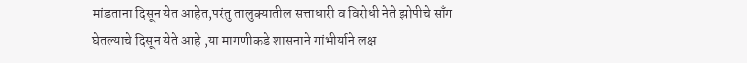मांडताना दिसून येत आहेत,परंतु तालुक्यातील सत्ताधारी व विरोधी नेते झोपीचे साँग घेतल्याचे दिसून येते आहे ,या मागणीकडे शासनाने गांभीर्याने लक्ष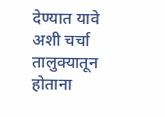देण्यात यावे अशी चर्चा तालुक्यातून होताना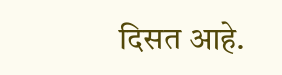दिसत आहे.